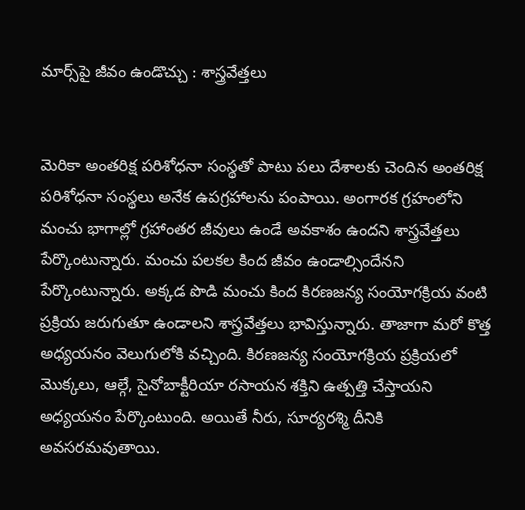మార్స్‌పై జీవం ఉండొచ్చు : శాస్త్రవేత్తలు


మెరికా అంతరిక్ష పరిశోధనా సంస్థతో పాటు పలు దేశాలకు చెందిన అంతరిక్ష పరిశోధనా సంస్థలు అనేక ఉపగ్రహాలను పంపాయి. అంగారక గ్రహంలోని మంచు భాగాల్లో గ్రహాంతర జీవులు ఉండే అవకాశం ఉందని శాస్త్రవేత్తలు పేర్కొంటున్నారు. మంచు పలకల కింద జీవం ఉండాల్సిందేనని పేర్కొంటున్నారు. అక్కడ పొడి మంచు కింద కిరణజన్య సంయోగక్రియ వంటి ప్రక్రియ జరుగుతూ ఉండాలని శాస్త్రవేత్తలు భావిస్తున్నారు. తాజాగా మరో కొత్త అధ్యయనం వెలుగులోకి వచ్చింది. కిరణజన్య సంయోగక్రియ ప్రక్రియలో మొక్కలు, ఆల్గే, సైనోబాక్టీరియా రసాయన శక్తిని ఉత్పత్తి చేస్తాయని అధ్యయనం పేర్కొంటుంది. అయితే నీరు, సూర్యరశ్మి దీనికి అవసరమవుతాయి.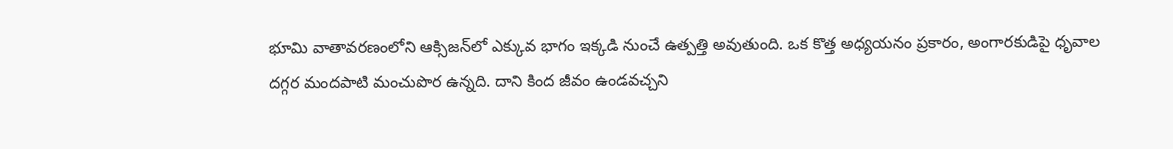భూమి వాతావరణంలోని ఆక్సిజన్‌లో ఎక్కువ భాగం ఇక్కడి నుంచే ఉత్పత్తి అవుతుంది. ఒక కొత్త అధ్యయనం ప్రకారం, అంగారకుడిపై ధృవాల దగ్గర మందపాటి మంచుపొర ఉన్నది. దాని కింద జీవం ఉండవచ్చని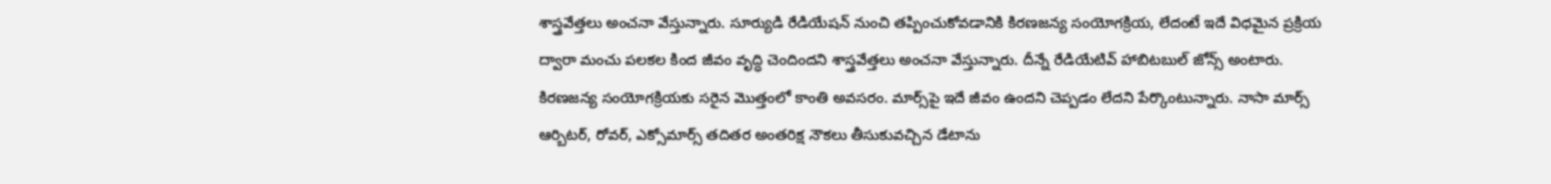శాస్త్రవేత్తలు అంచనా వేస్తున్నారు. సూర్యుడి రేడియేషన్ నుంచి తప్పించుకోవడానికి కిరణజన్య సంయోగక్రియ, లేదంటే ఇదే విధమైన ప్రక్రియ ద్వారా మంచు పలకల కింద జీవం వృద్ధి చెందిందని శాస్త్రవేత్తలు అంచనా వేస్తున్నారు. దీన్నే రేడియేటివ్ హాబిటబుల్ జోన్స్ అంటారు. కిరణజన్య సంయోగక్రియకు సరైన మొత్తంలో కాంతి అవసరం. మార్స్‌పై ఇదే జీవం ఉందని చెప్పడం లేదని పేర్కొంటున్నారు. నాసా మార్స్ ఆర్బిటర్, రోవర్, ఎక్సోమార్స్ తదితర అంతరిక్ష నౌకలు తీసుకువచ్చిన డేటాను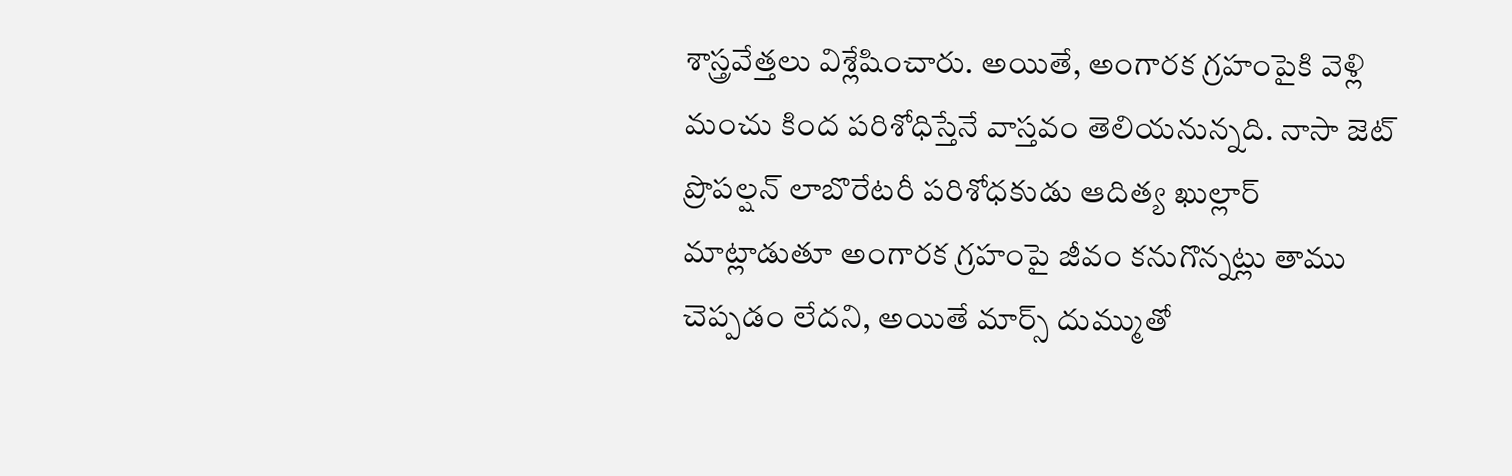శాస్త్రవేత్తలు విశ్లేషించారు. అయితే, అంగారక గ్రహంపైకి వెళ్లి మంచు కింద పరిశోధిస్తేనే వాస్తవం తెలియనున్నది. నాసా జెట్ ప్రొపల్షన్ లాబొరేటరీ పరిశోధకుడు ఆదిత్య ఖుల్లార్ మాట్లాడుతూ అంగారక గ్రహంపై జీవం కనుగొన్నట్లు తాము చెప్పడం లేదని, అయితే మార్స్ దుమ్ముతో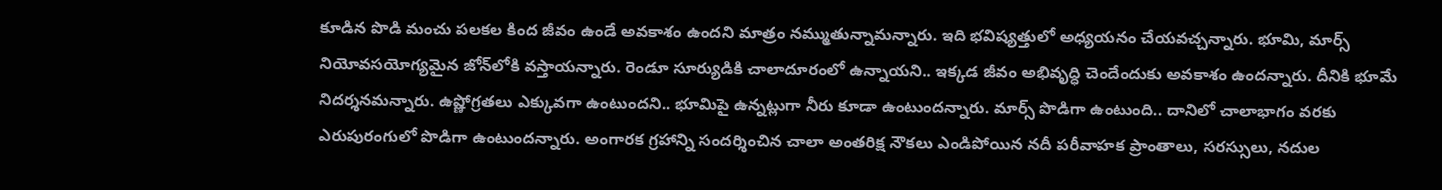కూడిన పొడి మంచు పలకల కింద జీవం ఉండే అవకాశం ఉందని మాత్రం నమ్ముతున్నామన్నారు. ఇది భవిష్యత్తులో అధ్యయనం చేయవచ్చన్నారు. భూమి, మార్స్‌ నియోవసయోగ్యమైన జోన్‌లోకి వస్తాయన్నారు. రెండూ సూర్యుడికి చాలాదూరంలో ఉన్నాయని.. ఇక్కడ జీవం అభివృద్ధి చెందేందుకు అవకాశం ఉందన్నారు. దీనికి భూమే నిదర్శనమన్నారు. ఉష్ణోగ్రతలు ఎక్కువగా ఉంటుందని.. భూమిపై ఉన్నట్లుగా నీరు కూడా ఉంటుందన్నారు. మార్స్ పొడిగా ఉంటుంది.. దానిలో చాలాభాగం వరకు ఎరుపురంగులో పొడిగా ఉంటుందన్నారు. అంగారక గ్రహాన్ని సందర్శించిన చాలా అంతరిక్ష నౌకలు ఎండిపోయిన నదీ పరీవాహక ప్రాంతాలు, సరస్సులు, నదుల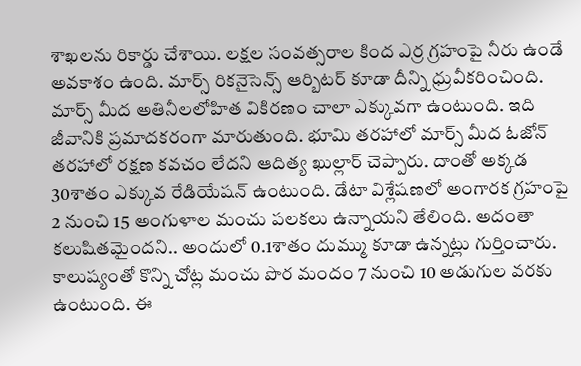శాఖలను రికార్డు చేశాయి. లక్షల సంవత్సరాల కింద ఎర్ర గ్రహంపై నీరు ఉండే అవకాశం ఉంది. మార్స్ రికనైసెన్స్ ఆర్బిటర్ కూడా దీన్ని ధ్రువీకరించింది. మార్స్ మీద అతినీలలోహిత వికిరణం చాలా ఎక్కువగా ఉంటుంది. ఇది జీవానికి ప్రమాదకరంగా మారుతుంది. భూమి తరహాలో మార్స్ మీద ఓజోన్ తరహాలో రక్షణ కవచం లేదని ఆదిత్య ఖుల్లార్ చెప్పారు. దాంతో అక్కడ 30శాతం ఎక్కువ రేడియేషన్ ఉంటుంది. డేటా విశ్లేషణలో అంగారక గ్రహంపై 2 నుంచి 15 అంగుళాల మంచు పలకలు ఉన్నాయని తేలింది. అదంతా కలుషితమైందని.. అందులో 0.1శాతం దుమ్ము కూడా ఉన్నట్లు గుర్తించారు. కాలుష్యంతో కొన్ని చోట్ల మంచు పొర మందం 7 నుంచి 10 అడుగుల వరకు ఉంటుంది. ఈ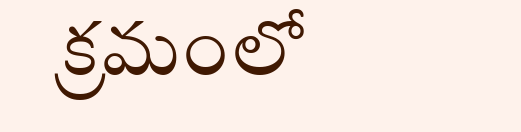క్రమంలో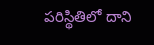పరిస్థితిలో దాని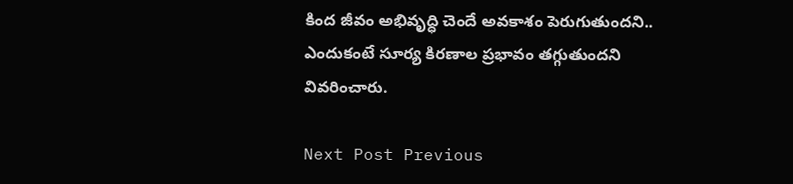కింద జీవం అభివృద్ధి చెందే అవకాశం పెరుగుతుందని.. ఎందుకంటే సూర్య కిరణాల ప్రభావం తగ్గుతుందని వివరించారు.

Next Post Previous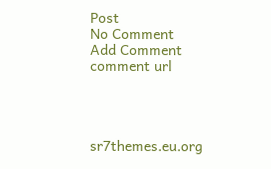Post
No Comment
Add Comment
comment url




sr7themes.eu.org